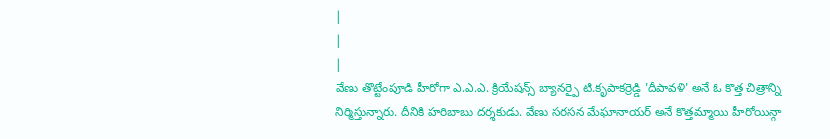|
|
|
వేణు తొట్టేంపూడి హీరోగా ఎ.ఎ.ఎ. క్రియేషన్స్ బ్యానర్పై టి.కృపాకర్రెడ్డి 'దీపావళి' అనే ఓ కొత్త చిత్రాన్ని నిర్మిస్తున్నారు. దీనికి హరిబాబు దర్శకుడు. వేణు సరసన మేఘానాయర్ అనే కొత్తమ్మాయి హీరోయిన్గా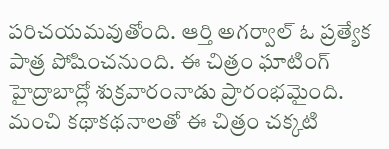పరిచయమవుతోంది. ఆర్తి అగర్వాల్ ఓ ప్రత్యేక పాత్ర పోషించనుంది. ఈ చిత్రం ఘాటింగ్ హైద్రాబాద్లో శుక్రవారంనాడు ప్రారంభమైంది. మంచి కథాకథనాలతో ఈ చిత్రం చక్కటి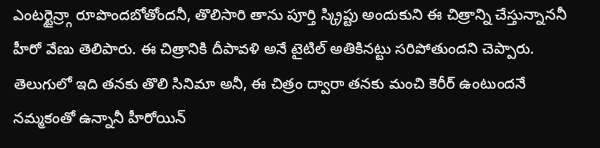ఎంటర్టైన్ర్గా రూపొందబోతోందనీ, తొలిసారి తాను పూర్తి స్క్రిప్టు అందుకుని ఈ చిత్రాన్ని చేస్తున్నాననీ హీరో వేణు తెలిపారు. ఈ చిత్రానికి దీపావళి అనే టైటిల్ అతికినట్టు సరిపోతుందని చెప్పారు. తెలుగులో ఇది తనకు తొలి సినిమా అనీ, ఈ చిత్రం ద్వారా తనకు మంచి కెరీర్ ఉంటుందనే నమ్మకంతో ఉన్నానీ హీరోయిన్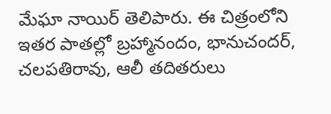మేఘా నాయిర్ తెలిపారు. ఈ చిత్రంలోని ఇతర పాతల్లో బ్రహ్మానందం, భానుచందర్, చలపతిరావు, ఆలీ తదితరులు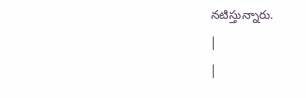నటిస్తున్నారు.
|
|